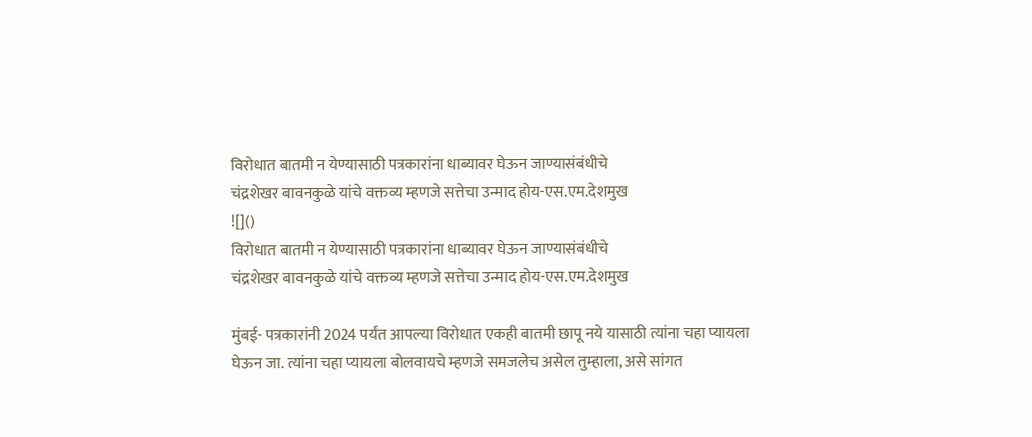विरोधात बातमी न येण्यासाठी पत्रकारांना धाब्यावर घेऊन जाण्यासंबंधीचे
चंद्रशेखर बावनकुळे यांचे वक्तव्य म्हणजे सत्तेचा उन्माद होय-एस.एम.देशमुख
![]()
विरोधात बातमी न येण्यासाठी पत्रकारांना धाब्यावर घेऊन जाण्यासंबंधीचे
चंद्रशेखर बावनकुळे यांचे वक्तव्य म्हणजे सत्तेचा उन्माद होय-एस.एम.देशमुख

मुंबई- पत्रकारांनी 2024 पर्यंत आपल्या विरोधात एकही बातमी छापू नये यासाठी त्यांना चहा प्यायला घेऊन जा. त्यांना चहा प्यायला बोलवायचे म्हणजे समजलेच असेल तुम्हाला, असे सांगत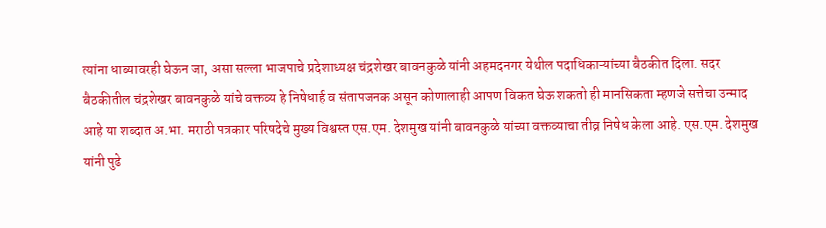त्यांना धाब्यावरही घेऊन जा, असा सल्ला भाजपाचे प्रदेशाध्यक्ष चंद्रशेखर बावनकुळे यांनी अहमदनगर येथील पदाधिकाऱ्यांच्या बैठकीत दिला. सदर बैठकीतील चंद्रशेखर बावनकुळे यांचे वक्तव्य हे निषेधार्ह व संतापजनक असून कोणालाही आपण विकत घेऊ शकतो ही मानसिकता म्हणजे सत्तेचा उन्माद आहे या शब्दात अ.भा. मराठी पत्रकार परिषदेचे मुख्य विश्वस्त एस.एम. देशमुख यांनी बावनकुळे यांच्या वक्तव्याचा तीव्र निषेध केला आहे. एस.एम. देशमुख यांनी पुढे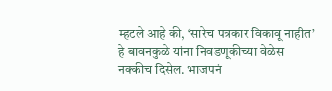म्हटले आहे की, ‘सारेच पत्रकार विकावू नाहीत’ हे बावनकुळे यांना निवडणूकीच्या वेळेस नक्कीच दिसेल. भाजपनं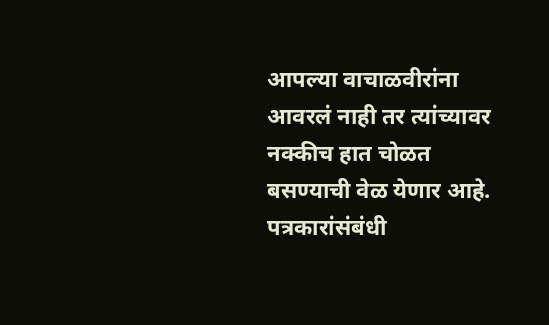आपल्या वाचाळवीरांना आवरलं नाही तर त्यांच्यावर नक्कीच हात चोळत बसण्याची वेळ येणार आहे. पत्रकारांसंबंधी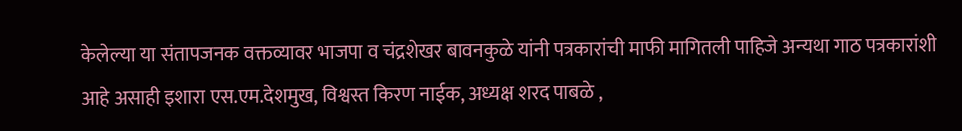केलेल्या या संतापजनक वक्तव्यावर भाजपा व चंद्रशेखर बावनकुळे यांनी पत्रकारांची माफी मागितली पाहिजे अन्यथा गाठ पत्रकारांशी आहे असाही इशारा एस.एम.देशमुख, विश्वस्त किरण नाईक, अध्यक्ष शरद पाबळे ,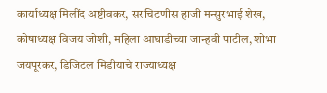कार्याध्यक्ष मिलींद अष्टीवकर, सरचिटणीस हाजी मन्सुरभाई शेख, कोषाध्यक्ष विजय जोशी, महिला आघाडीच्या जान्हवी पाटील, शोभा जयपूरकर, डिजिटल मिडीयाचे राज्याध्यक्ष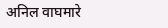अनिल वाघमारे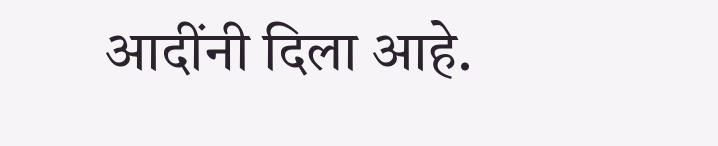आदींनी दिला आहे.